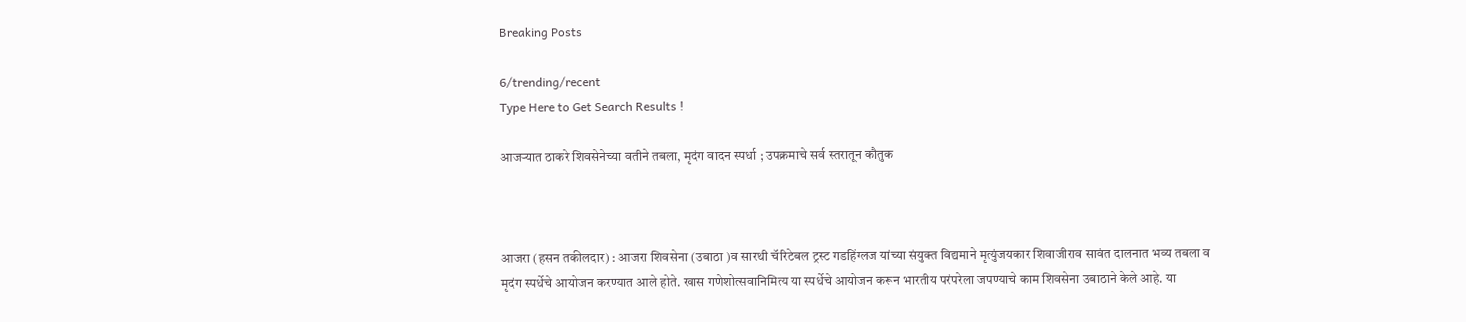Breaking Posts

6/trending/recent
Type Here to Get Search Results !

आजऱ्यात ठाकरे शिवसेनेच्या वतीने तबला, मृदंग वादन स्पर्धा ; उपक्रमाचे सर्व स्तरातून कौतुक



आजरा (हसन तकीलदार) : आजरा शिवसेना (उबाठा )व सारथी चॅरिटेबल ट्रस्ट गडहिंग्लज यांच्या संयुक्त विद्यमाने मृत्युंजयकार शिवाजीराव सावंत दालनात भव्य तबला व मृदंग स्पर्धेचे आयोजन करण्यात आले होते. खास गणेशोत्सवानिमित्य या स्पर्धेचे आयोजन करून भारतीय परंपरेला जपण्याचे काम शिवसेना उबाठाने केले आहे. या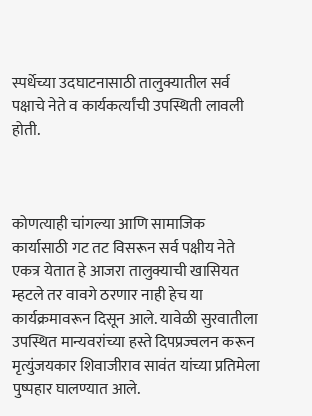स्पर्धेच्या उदघाटनासाठी तालुक्यातील सर्व पक्षाचे नेते व कार्यकर्त्यांची उपस्थिती लावली होती.



कोणत्याही चांगल्या आणि सामाजिक कार्यासाठी गट तट विसरून सर्व पक्षीय नेते एकत्र येतात हे आजरा तालुक्याची खासियत म्हटले तर वावगे ठरणार नाही हेच या कार्यक्रमावरून दिसून आले. यावेळी सुरवातीला उपस्थित मान्यवरांच्या हस्ते दिपप्रज्वलन करून मृत्युंजयकार शिवाजीराव सावंत यांच्या प्रतिमेला पुष्पहार घालण्यात आले.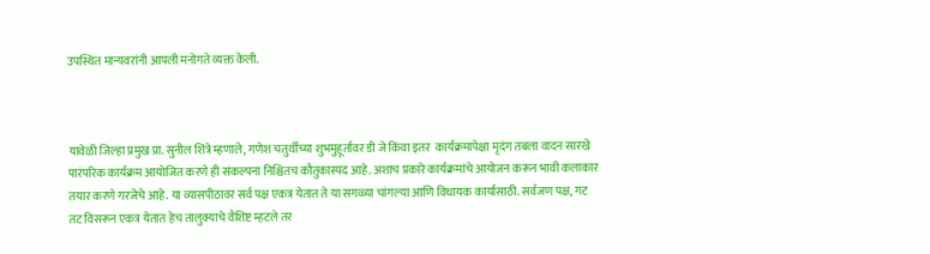उपस्थित मान्यवरांनी आपली मनोगते व्यक्त केली.



यावेळी जिल्हा प्रमुख प्रा. सुनील शिंत्रे म्हणाले, गणेश चतुर्थीच्या शुभमुहूर्तावर डी जे किंवा इतर  कार्यक्रमापेक्षा मृदंग तबला वादन सारखे पारंपरिक कार्यक्रम आयोजित करणे ही संकल्पना निश्चितच कौतुकास्पद आहे. अशाच प्रकारे कार्यक्रमांचे आयोजन करून भावी कलाकार तयार करणे गरजेचे आहे. या व्यासपीठावर सर्व पक्ष एकत्र येतात ते या सगळ्या चांगल्या आणि विधायक कार्यासाठी. सर्वजण पक्ष, गट तट विसरून एकत्र येतात हेच तालुक्याचे वैशिष्ट म्हटले तर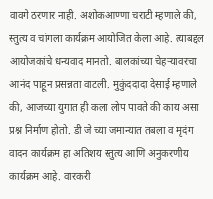वावगे ठरणार नाही. अशोकआण्णा चराटी म्हणाले की, स्तुत्य व चांगला कार्यक्रम आयोजित केला आहे. त्याबद्दल आयोजकांचे धन्यवाद मानतो. बालकांच्या चेहऱ्यावरचा आनंद पाहून प्रसन्नता वाटली. मुकुंददादा देसाई म्हणाले की, आजच्या युगात ही कला लोप पावते की काय असा प्रश्न निर्माण होतो. डी जे च्या जमान्यात तबला व मृदंग वादन कार्यक्रम हा अतिशय स्तुत्य आणि अनुकरणीय कार्यक्रम आहे. वारकरी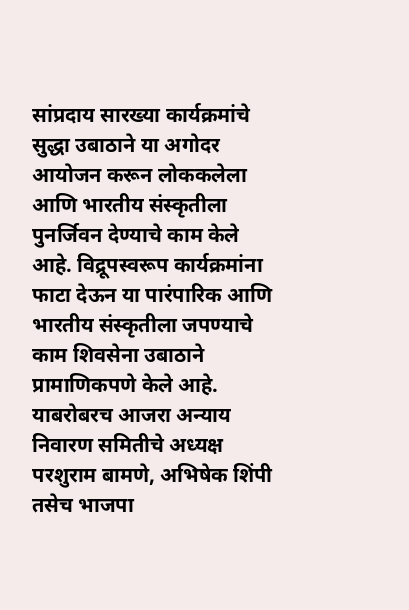सांप्रदाय सारख्या कार्यक्रमांचे सुद्धा उबाठाने या अगोदर आयोजन करून लोककलेला आणि भारतीय संस्कृतीला पुनर्जिवन देण्याचे काम केले आहे. विद्रूपस्वरूप कार्यक्रमांना फाटा देऊन या पारंपारिक आणि भारतीय संस्कृतीला जपण्याचे काम शिवसेना उबाठाने प्रामाणिकपणे केले आहे. याबरोबरच आजरा अन्याय निवारण समितीचे अध्यक्ष परशुराम बामणे, अभिषेक शिंपी तसेच भाजपा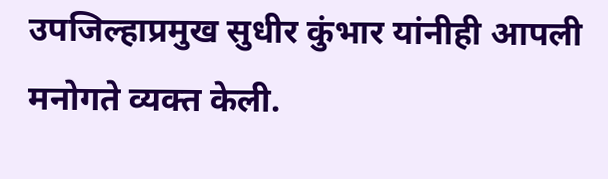उपजिल्हाप्रमुख सुधीर कुंभार यांनीही आपली मनोगते व्यक्त केली.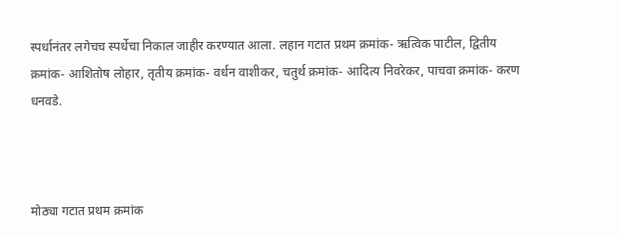स्पर्धानंतर लगेचच स्पर्धेचा निकाल जाहीर करण्यात आला. लहान गटात प्रथम क्रमांक- ऋत्विक पाटील, द्वितीय क्रमांक- आशितोष लोहार, तृतीय क्रमांक- वर्धन वाशीकर, चतुर्थ क्रमांक- आदित्य निवरेकर, पाचवा क्रमांक- करण धनवडे.



मोठ्या गटात प्रथम क्रमांक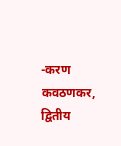-करण कवठणकर, द्वितीय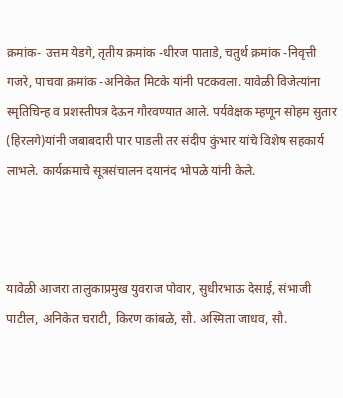क्रमांक- उत्तम येडगे, तृतीय क्रमांक -धीरज पाताडे, चतुर्थ क्रमांक -निवृत्ती गजरे, पाचवा क्रमांक -अनिकेत मिटके यांनी पटकवला. यावेळी विजेत्यांना स्मृतिचिन्ह व प्रशस्तीपत्र देऊन गौरवण्यात आले. पर्यवेक्षक म्हणून सोहम सुतार (हिरलगे)यांनी जबाबदारी पार पाडली तर संदीप कुंभार यांचे विशेष सहकार्य लाभले. कार्यक्रमाचे सूत्रसंचालन दयानंद भोपळे यांनी केले.



यावेळी आजरा तालुकाप्रमुख युवराज पोवार, सुधीरभाऊ देसाई, संभाजी पाटील, अनिकेत चराटी, किरण कांबळे, सौ. अस्मिता जाधव, सौ.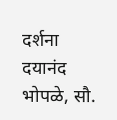दर्शना दयानंद भोपळे, सौ.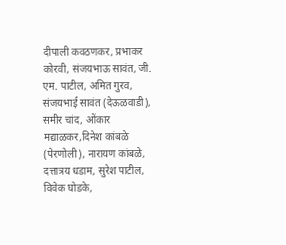दीपाली कवठणकर, प्रभाकर कोरवी, संजयभाऊ सावंत, जी. एम. पाटील, अमित गुरव, संजयभाई सावंत (देऊळवाडी), समीर चांद, ओंकार मद्याळकर,दिनेश कांबळे (पेरणोली), नारायण कांबळे, दत्तात्रय धडाम, सुरेश पाटील, विवेक घोडके,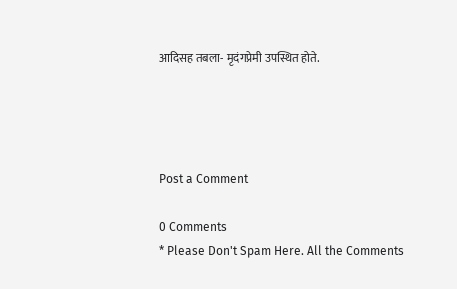आदिसह तबला- मृदंगप्रेमी उपस्थित होते.




Post a Comment

0 Comments
* Please Don't Spam Here. All the Comments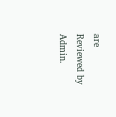are Reviewed by Admin.